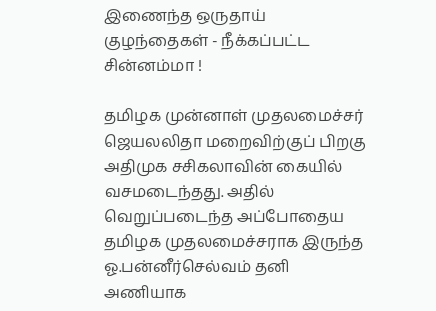இணைந்த ஒருதாய் குழந்தைகள் - நீக்கப்பட்ட சின்னம்மா !

தமிழக முன்னாள் முதலமைச்சர் ஜெயலலிதா மறைவிற்குப் பிறகு அதிமுக சசிகலாவின் கையில் வசமடைந்தது. அதில் வெறுப்படைந்த அப்போதைய தமிழக முதலமைச்சராக இருந்த ஓ.பன்னீர்செல்வம் தனி அணியாக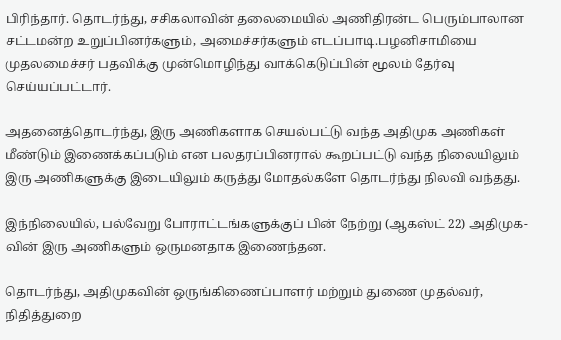பிரிந்தார். தொடர்ந்து, சசிகலாவின் தலைமையில் அணிதிரன்ட பெரும்பாலான சட்டமன்ற உறுப்பினர்களும், அமைச்சர்களும் எடப்பாடி.பழனிசாமியை முதலமைச்சர் பதவிக்கு முன்மொழிந்து வாக்கெடுப்பின் மூலம் தேர்வு செய்யப்பட்டார்.

அதனைத்தொடர்ந்து, இரு அணிகளாக செயல்பட்டு வந்த அதிமுக அணிகள் மீண்டும் இணைக்கப்படும் என பலதரப்பினரால் கூறப்பட்டு வந்த நிலையிலும் இரு அணிகளுக்கு இடையிலும் கருத்து மோதல்களே தொடர்ந்து நிலவி வந்தது.

இந்நிலையில், பல்வேறு போராட்டங்களுக்குப் பின் நேற்று (ஆகஸ்ட் 22) அதிமுக-வின் இரு அணிகளும் ஒருமனதாக இணைந்தன.

தொடர்ந்து, அதிமுகவின் ஒருங்கிணைப்பாளர் மற்றும் துணை முதல்வர், நிதித்துறை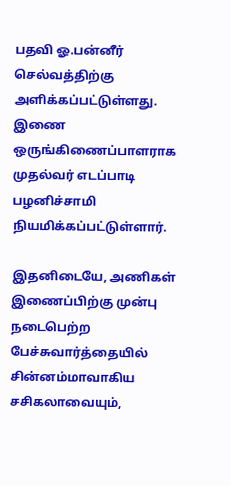பதவி ஓ.பன்னீர் செல்வத்திற்கு அளிக்கப்பட்டுள்ளது. இணை ஒருங்கிணைப்பாளராக முதல்வர் எடப்பாடி பழனிச்சாமி நியமிக்கப்பட்டுள்ளார்.

இதனிடையே, அணிகள் இணைப்பிற்கு முன்பு நடைபெற்ற பேச்சுவார்த்தையில் சின்னம்மாவாகிய சசிகலாவையும்,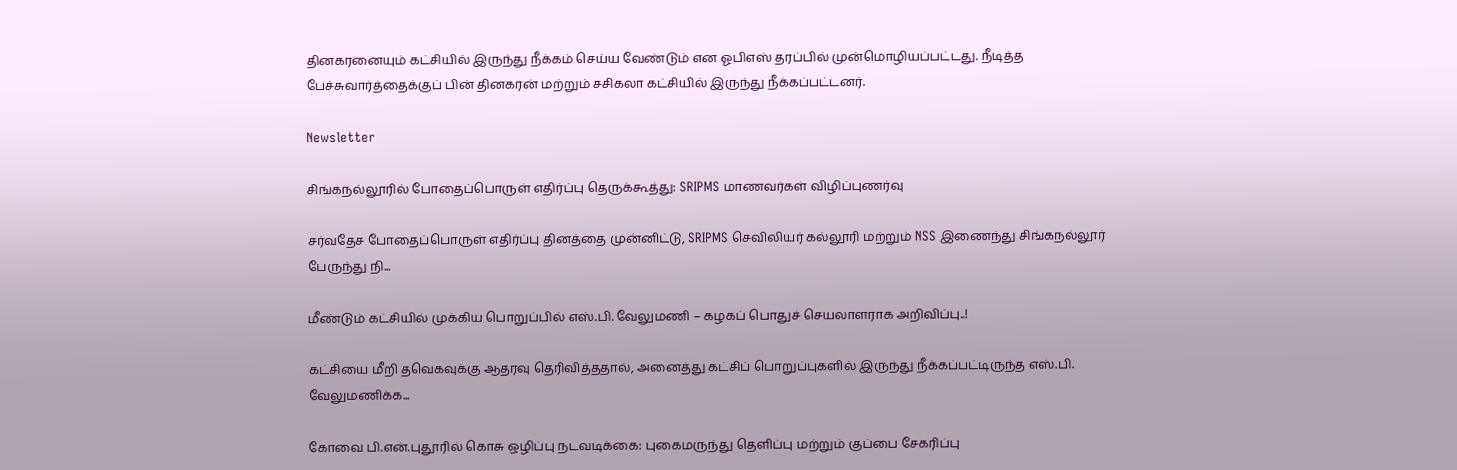தினகரனையும் கட்சியில் இருந்து நீக்கம் செய்ய வேண்டும் என ஓபிஎஸ் தரப்பில் முன்மொழியப்பட்டது. நீடித்த பேச்சுவார்த்தைக்குப் பின் தினகரன் மற்றும் சசிகலா கட்சியில் இருந்து நீக்கப்பட்டனர்.

Newsletter

சிங்கநல்லூரில் போதைப்பொருள் எதிர்ப்பு தெருக்கூத்து: SRIPMS மாணவர்கள் விழிப்புணர்வு

சர்வதேச போதைப்பொருள் எதிர்ப்பு தினத்தை முன்னிட்டு, SRIPMS செவிலியர் கல்லூரி மற்றும் NSS இணைந்து சிங்கநல்லூர் பேருந்து நி...

மீண்டும் கட்சியில் முக்கிய பொறுப்பில் எஸ்.பி. வேலுமணி – கழகப் பொதுச் செயலாளராக அறிவிப்பு..!

கட்சியை மீறி தவெகவுக்கு ஆதரவு தெரிவித்ததால், அனைத்து கட்சிப் பொறுப்புகளில் இருந்து நீக்கப்பட்டிருந்த எஸ்.பி. வேலுமணிக்க...

கோவை பி.என்.புதூரில் கொசு ஒழிப்பு நடவடிக்கை: புகைமருந்து தெளிப்பு மற்றும் குப்பை சேகரிப்பு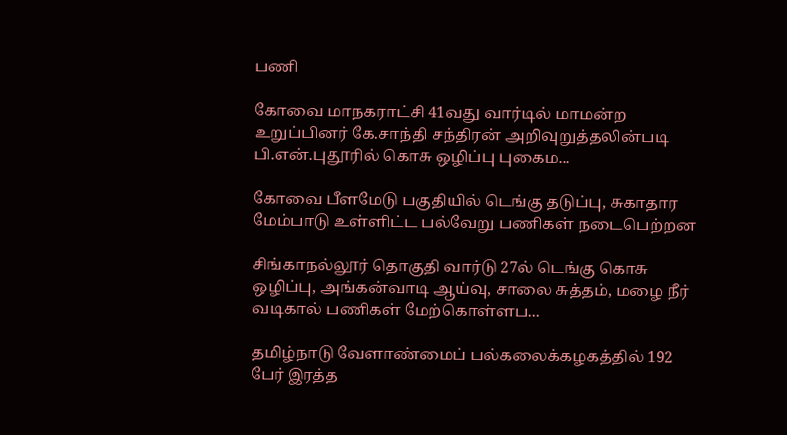பணி

கோவை மாநகராட்சி 41வது வார்டில் மாமன்ற உறுப்பினர் கே.சாந்தி சந்திரன் அறிவுறுத்தலின்படி பி.என்.புதூரில் கொசு ஒழிப்பு புகைம...

கோவை பீளமேடு பகுதியில் டெங்கு தடுப்பு, சுகாதார மேம்பாடு உள்ளிட்ட பல்வேறு பணிகள் நடைபெற்றன

சிங்காநல்லூர் தொகுதி வார்டு 27ல் டெங்கு கொசு ஒழிப்பு, அங்கன்வாடி ஆய்வு, சாலை சுத்தம், மழை நீர் வடிகால் பணிகள் மேற்கொள்ளப...

தமிழ்நாடு வேளாண்மைப் பல்கலைக்கழகத்தில் 192 பேர் இரத்த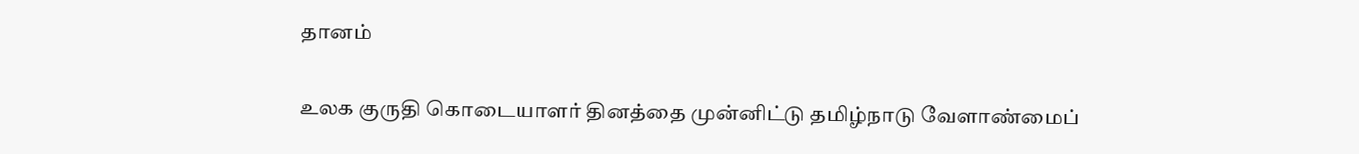தானம்

உலக குருதி கொடையாளர் தினத்தை முன்னிட்டு தமிழ்நாடு வேளாண்மைப்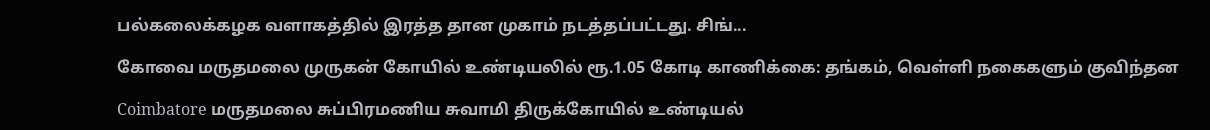பல்கலைக்கழக வளாகத்தில் இரத்த தான முகாம் நடத்தப்பட்டது. சிங்...

கோவை மருதமலை முருகன் கோயில் உண்டியலில் ரூ.1.05 கோடி காணிக்கை: தங்கம், வெள்ளி நகைகளும் குவிந்தன

Coimbatore மருதமலை சுப்பிரமணிய சுவாமி திருக்கோயில் உண்டியல்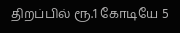திறப்பில் ரூ.1 கோடியே 5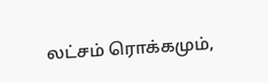லட்சம் ரொக்கமும்,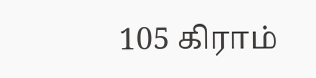105 கிராம்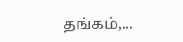தங்கம்,...